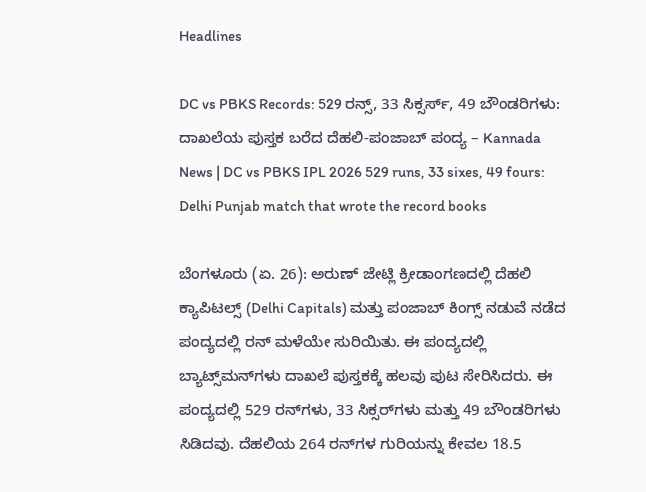Headlines

DC vs PBKS Records: 529 ರನ್ಸ್, 33 ಸಿಕ್ಸರ್ಸ್, 49 ಬೌಂಡರಿಗಳು: ದಾಖಲೆಯ ಪುಸ್ತಕ ಬರೆದ ದೆಹಲಿ-ಪಂಜಾಬ್ ಪಂದ್ಯ – Kannada News | DC vs PBKS IPL 2026 529 runs, 33 sixes, 49 fours: Delhi Punjab match that wrote the record books

ಬೆಂಗಳೂರು (ಏ. 26): ಅರುಣ್ ಜೇಟ್ಲಿ ಕ್ರೀಡಾಂಗಣದಲ್ಲಿ ದೆಹಲಿ ಕ್ಯಾಪಿಟಲ್ಸ್ (Delhi Capitals) ಮತ್ತು ಪಂಜಾಬ್ ಕಿಂಗ್ಸ್ ನಡುವೆ ನಡೆದ ಪಂದ್ಯದಲ್ಲಿ ರನ್‌ ಮಳೆಯೇ ಸುರಿಯಿತು. ಈ ಪಂದ್ಯದಲ್ಲಿ ಬ್ಯಾಟ್ಸ್‌ಮನ್‌ಗಳು ದಾಖಲೆ ಪುಸ್ತಕಕ್ಕೆ ಹಲವು ಪುಟ ಸೇರಿಸಿದರು. ಈ ಪಂದ್ಯದಲ್ಲಿ 529 ರನ್‌ಗಳು, 33 ಸಿಕ್ಸರ್‌ಗಳು ಮತ್ತು 49 ಬೌಂಡರಿಗಳು ಸಿಡಿದವು. ದೆಹಲಿಯ 264 ರನ್‌ಗಳ ಗುರಿಯನ್ನು ಕೇವಲ 18.5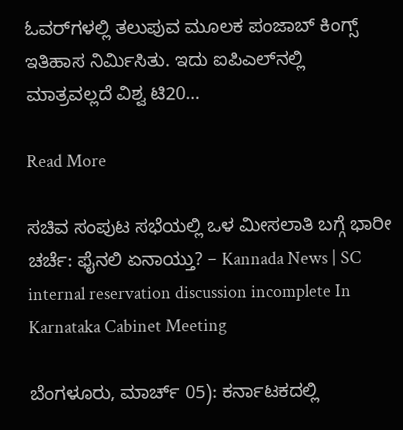ಓವರ್‌ಗಳಲ್ಲಿ ತಲುಪುವ ಮೂಲಕ ಪಂಜಾಬ್ ಕಿಂಗ್ಸ್ ಇತಿಹಾಸ ನಿರ್ಮಿಸಿತು. ಇದು ಐಪಿಎಲ್‌ನಲ್ಲಿ ಮಾತ್ರವಲ್ಲದೆ ವಿಶ್ವ ಟಿ20…

Read More

ಸಚಿವ ಸಂಪುಟ ಸಭೆಯಲ್ಲಿ ಒಳ ಮೀಸಲಾತಿ ಬಗ್ಗೆ ಭಾರೀ ಚರ್ಚೆ: ಫೈನಲಿ ಏನಾಯ್ತು? – Kannada News | SC internal reservation discussion incomplete In Karnataka Cabinet Meeting

ಬೆಂಗಳೂರು, ಮಾರ್ಚ್ 05): ಕರ್ನಾಟಕದಲ್ಲಿ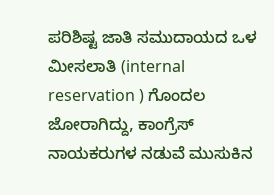ಪರಿಶಿಷ್ಟ ಜಾತಿ ಸಮುದಾಯದ ಒಳ ಮೀಸಲಾತಿ (internal reservation ) ಗೊಂದಲ ಜೋರಾಗಿದ್ದು, ಕಾಂಗ್ರೆಸ್ ನಾಯಕರುಗಳ ನಡುವೆ ಮುಸುಕಿನ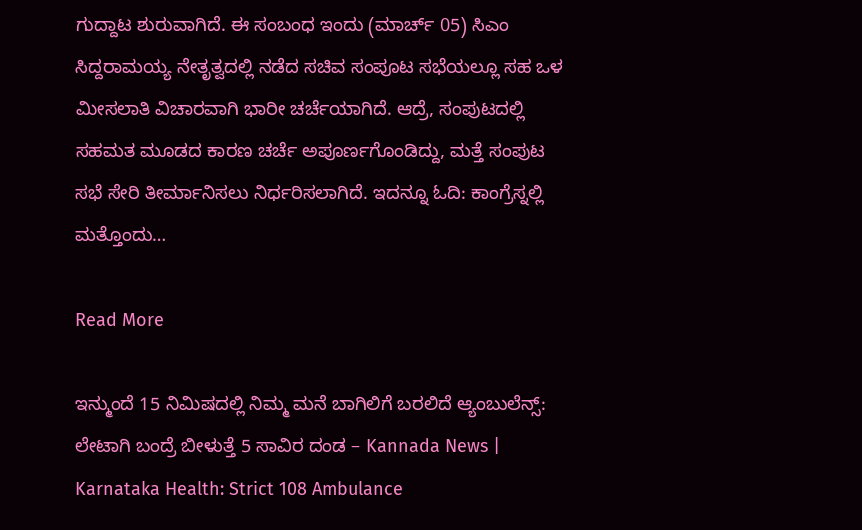ಗುದ್ದಾಟ ಶುರುವಾಗಿದೆ. ಈ ಸಂಬಂಧ ಇಂದು (ಮಾರ್ಚ್ 05) ಸಿಎಂ ಸಿದ್ದರಾಮಯ್ಯ ನೇತೃತ್ವದಲ್ಲಿ ನಡೆದ ಸಚಿವ ಸಂಪೂಟ ಸಭೆಯಲ್ಲೂ ಸಹ ಒಳ ಮೀಸಲಾತಿ ವಿಚಾರವಾಗಿ ಭಾರೀ ಚರ್ಚೆಯಾಗಿದೆ. ಆದ್ರೆ, ಸಂಪುಟದಲ್ಲಿ ಸಹಮತ ಮೂಡದ ಕಾರಣ ಚರ್ಚೆ ಅಪೂರ್ಣಗೊಂಡಿದ್ದು, ಮತ್ತೆ ಸಂಪುಟ ಸಭೆ ಸೇರಿ ತೀರ್ಮಾನಿಸಲು ನಿರ್ಧರಿಸಲಾಗಿದೆ. ಇದನ್ನೂ ಓದಿ: ಕಾಂಗ್ರೆಸ್ನಲ್ಲಿ ಮತ್ತೊಂದು…

Read More

ಇನ್ಮುಂದೆ 15 ನಿಮಿಷದಲ್ಲಿ ನಿಮ್ಮ ಮನೆ ಬಾಗಿಲಿಗೆ ಬರಲಿದೆ ಆ್ಯಂಬುಲೆನ್ಸ್: ಲೇಟಾಗಿ ಬಂದ್ರೆ ಬೀಳುತ್ತೆ 5 ಸಾವಿರ ದಂಡ – Kannada News | Karnataka Health: Strict 108 Ambulance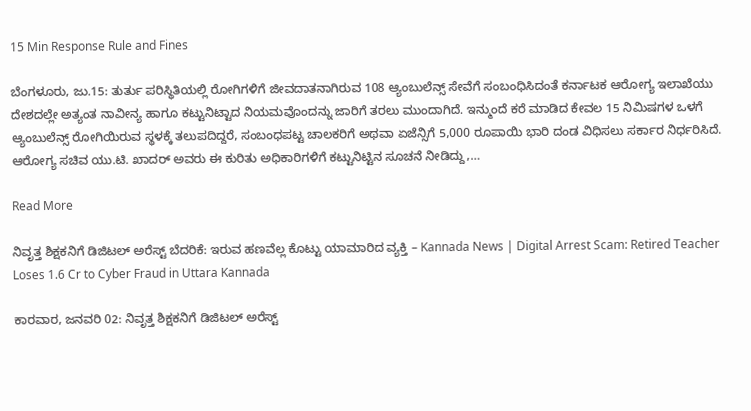15 Min Response Rule and Fines

ಬೆಂಗಳೂರು, ಜು.15: ತುರ್ತು ಪರಿಸ್ಥಿತಿಯಲ್ಲಿ ರೋಗಿಗಳಿಗೆ ಜೀವದಾತನಾಗಿರುವ 108 ಆ್ಯಂಬುಲೆನ್ಸ್ ಸೇವೆಗೆ ಸಂಬಂಧಿಸಿದಂತೆ ಕರ್ನಾಟಕ ಆರೋಗ್ಯ ಇಲಾಖೆಯು ದೇಶದಲ್ಲೇ ಅತ್ಯಂತ ನಾವೀನ್ಯ ಹಾಗೂ ಕಟ್ಟುನಿಟ್ಟಾದ ನಿಯಮವೊಂದನ್ನು ಜಾರಿಗೆ ತರಲು ಮುಂದಾಗಿದೆ. ಇನ್ಮುಂದೆ ಕರೆ ಮಾಡಿದ ಕೇವಲ 15 ನಿಮಿಷಗಳ ಒಳಗೆ ಆ್ಯಂಬುಲೆನ್ಸ್ ರೋಗಿಯಿರುವ ಸ್ಥಳಕ್ಕೆ ತಲುಪದಿದ್ದರೆ, ಸಂಬಂಧಪಟ್ಟ ಚಾಲಕರಿಗೆ ಅಥವಾ ಏಜೆನ್ಸಿಗೆ 5,000 ರೂಪಾಯಿ ಭಾರಿ ದಂಡ ವಿಧಿಸಲು ಸರ್ಕಾರ ನಿರ್ಧರಿಸಿದೆ. ಆರೋಗ್ಯ ಸಚಿವ ಯು.ಟಿ. ಖಾದರ್ ಅವರು ಈ ಕುರಿತು ಅಧಿಕಾರಿಗಳಿಗೆ ಕಟ್ಟುನಿಟ್ಟಿನ ಸೂಚನೆ ನೀಡಿದ್ದು,…

Read More

ನಿವೃತ್ತ ಶಿಕ್ಷಕನಿಗೆ ಡಿಜಿಟಲ್ ಅರೆಸ್ಟ್ ಬೆದರಿಕೆ: ಇರುವ ಹಣವೆಲ್ಲ ಕೊಟ್ಟು ಯಾಮಾರಿದ ವ್ಯಕ್ತಿ – Kannada News | Digital Arrest Scam: Retired Teacher Loses 1.6 Cr to Cyber Fraud in Uttara Kannada

ಕಾರವಾರ, ಜನವರಿ 02: ನಿವೃತ್ತ ಶಿಕ್ಷಕನಿಗೆ ಡಿಜಿಟಲ್ ಅರೆಸ್ಟ್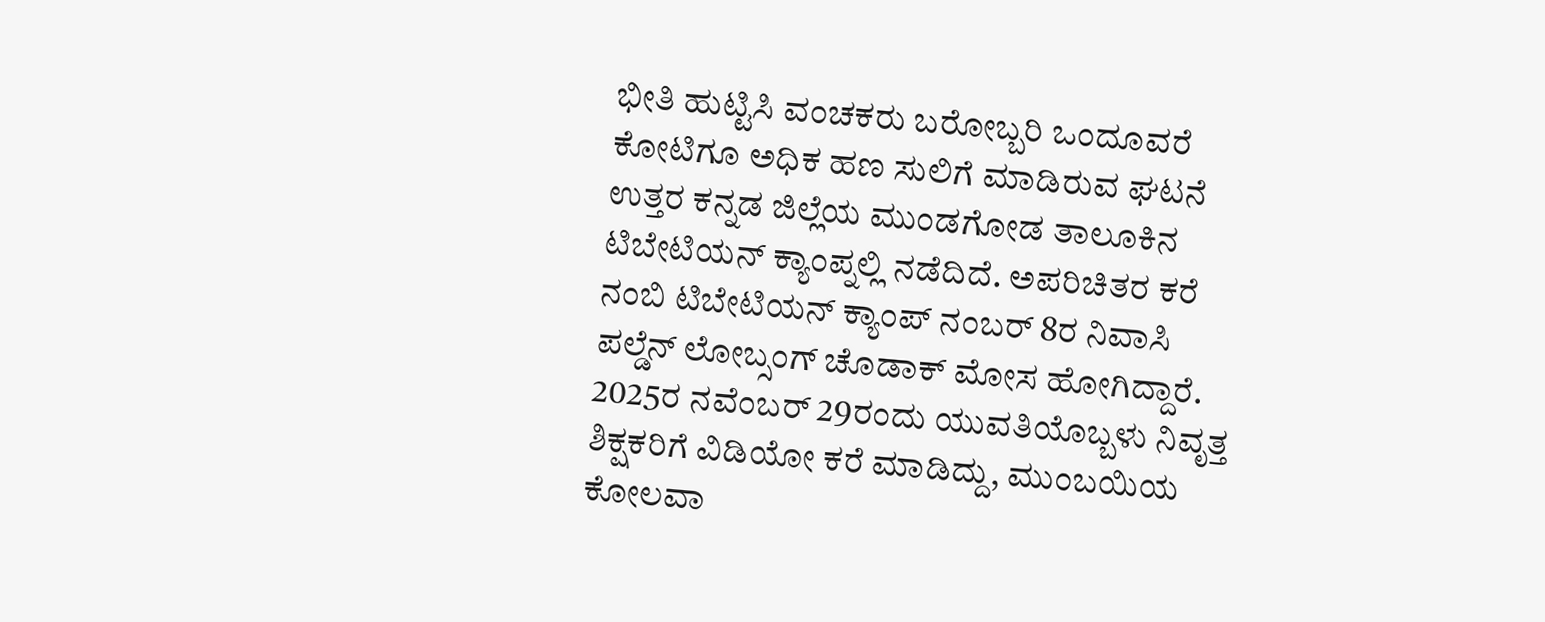ಭೀತಿ ಹುಟ್ಟಿಸಿ ವಂಚಕರು ಬರೋಬ್ಬರಿ ಒಂದೂವರೆ ಕೋಟಿಗೂ ಅಧಿಕ ಹಣ ಸುಲಿಗೆ ಮಾಡಿರುವ ಘಟನೆ ಉತ್ತರ ಕನ್ನಡ ಜಿಲ್ಲೆಯ ಮುಂಡಗೋಡ ತಾಲೂಕಿನ ಟಿಬೇಟಿಯನ್ ಕ್ಯಾಂಪ್ನಲ್ಲಿ ನಡೆದಿದೆ. ಅಪರಿಚಿತರ ಕರೆ ನಂಬಿ ಟಿಬೇಟಿಯನ್ ಕ್ಯಾಂಪ್ ನಂಬರ್ 8ರ ನಿವಾಸಿ ಪಲ್ಡೆನ್ ಲೋಬ್ಸಂಗ್ ಚೊಡಾಕ್ ಮೋಸ ಹೋಗಿದ್ದಾರೆ. 2025ರ ನವೆಂಬರ್ 29ರಂದು ಯುವತಿಯೊಬ್ಬಳು ನಿವೃತ್ತ ಶಿಕ್ಷಕರಿಗೆ ವಿಡಿಯೋ ಕರೆ ಮಾಡಿದ್ದು, ಮುಂಬಯಿಯ ಕೋಲವಾ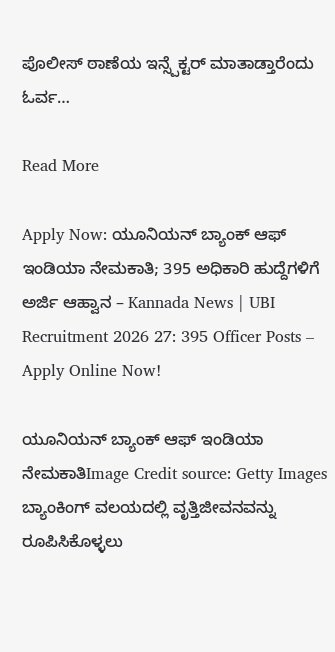ಪೊಲೀಸ್ ಠಾಣೆಯ ಇನ್ಸ್ಪೆಕ್ಟರ್ ಮಾತಾಡ್ತಾರೆಂದು ಓರ್ವ…

Read More

Apply Now: ಯೂನಿಯನ್ ಬ್ಯಾಂಕ್ ಆಫ್ ಇಂಡಿಯಾ ನೇಮಕಾತಿ; 395 ಅಧಿಕಾರಿ ಹುದ್ದೆಗಳಿಗೆ ಅರ್ಜಿ ಆಹ್ವಾನ – Kannada News | UBI Recruitment 2026 27: 395 Officer Posts – Apply Online Now!

ಯೂನಿಯನ್ ಬ್ಯಾಂಕ್ ಆಫ್ ಇಂಡಿಯಾ ನೇಮಕಾತಿImage Credit source: Getty Images ಬ್ಯಾಂಕಿಂಗ್ ವಲಯದಲ್ಲಿ ವೃತ್ತಿಜೀವನವನ್ನು ರೂಪಿಸಿಕೊಳ್ಳಲು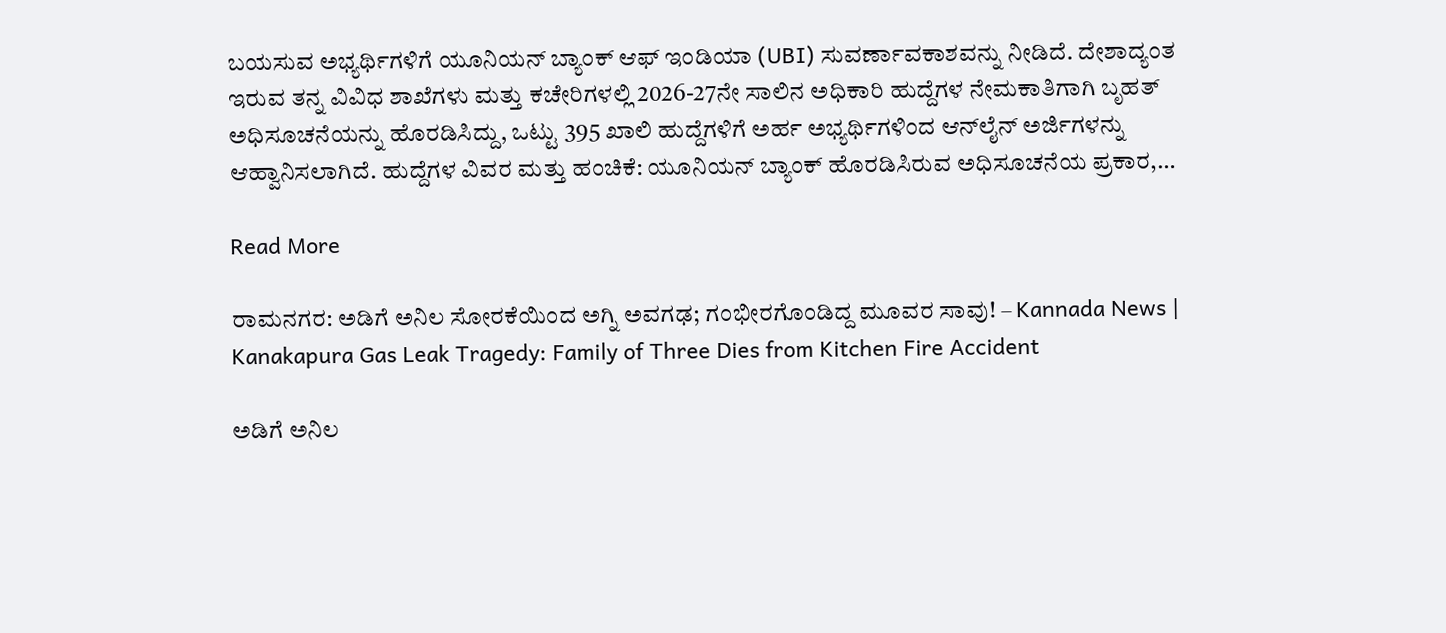ಬಯಸುವ ಅಭ್ಯರ್ಥಿಗಳಿಗೆ ಯೂನಿಯನ್ ಬ್ಯಾಂಕ್ ಆಫ್ ಇಂಡಿಯಾ (UBI) ಸುವರ್ಣಾವಕಾಶವನ್ನು ನೀಡಿದೆ. ದೇಶಾದ್ಯಂತ ಇರುವ ತನ್ನ ವಿವಿಧ ಶಾಖೆಗಳು ಮತ್ತು ಕಚೇರಿಗಳಲ್ಲಿ 2026-27ನೇ ಸಾಲಿನ ಅಧಿಕಾರಿ ಹುದ್ದೆಗಳ ನೇಮಕಾತಿಗಾಗಿ ಬೃಹತ್ ಅಧಿಸೂಚನೆಯನ್ನು ಹೊರಡಿಸಿದ್ದು, ಒಟ್ಟು 395 ಖಾಲಿ ಹುದ್ದೆಗಳಿಗೆ ಅರ್ಹ ಅಭ್ಯರ್ಥಿಗಳಿಂದ ಆನ್‌ಲೈನ್ ಅರ್ಜಿಗಳನ್ನು ಆಹ್ವಾನಿಸಲಾಗಿದೆ. ಹುದ್ದೆಗಳ ವಿವರ ಮತ್ತು ಹಂಚಿಕೆ: ಯೂನಿಯನ್ ಬ್ಯಾಂಕ್ ಹೊರಡಿಸಿರುವ ಅಧಿಸೂಚನೆಯ ಪ್ರಕಾರ,…

Read More

ರಾಮನಗರ: ಅಡಿಗೆ ಅನಿಲ ಸೋರಕೆಯಿಂದ ಅಗ್ನಿ ಅವಗಢ; ಗಂಭೀರಗೊಂಡಿದ್ದ ಮೂವರ ಸಾವು! – Kannada News | Kanakapura Gas Leak Tragedy: Family of Three Dies from Kitchen Fire Accident

ಅಡಿಗೆ ಅನಿಲ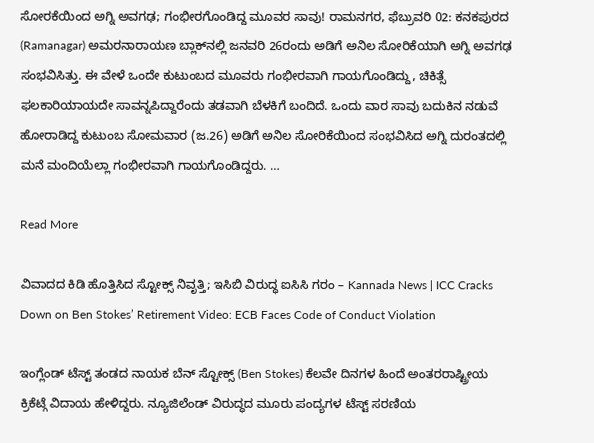ಸೋರಕೆಯಿಂದ ಅಗ್ನಿ ಅವಗಢ; ಗಂಭೀರಗೊಂಡಿದ್ದ ಮೂವರ ಸಾವು! ರಾಮನಗರ, ಫೆಬ್ರುವರಿ 02: ಕನಕಪುರದ (Ramanagar) ಅಮರನಾರಾಯಣ ಬ್ಲಾಕ್‌ನಲ್ಲಿ ಜನವರಿ 26ರಂದು ಅಡಿಗೆ ಅನಿಲ ಸೋರಿಕೆಯಾಗಿ ಅಗ್ನಿ ಅವಗಢ ಸಂಭವಿಸಿತ್ತು. ಈ ವೇಳೆ ಒಂದೇ ಕುಟುಂಬದ ಮೂವರು ಗಂಭೀರವಾಗಿ ಗಾಯಗೊಂಡಿದ್ದು, ಚಿಕಿತ್ಸೆ ಫಲಕಾರಿಯಾಯದೇ ಸಾವನ್ನಪಿದ್ದಾರೆಂದು ತಡವಾಗಿ ಬೆಳಕಿಗೆ ಬಂದಿದೆ. ಒಂದು ವಾರ ಸಾವು ಬದುಕಿನ ನಡುವೆ ಹೋರಾಡಿದ್ದ ಕುಟುಂಬ ಸೋಮವಾರ (ಜ.26) ಅಡಿಗೆ ಅನಿಲ ಸೋರಿಕೆಯಿಂದ ಸಂಭವಿಸಿದ ಅಗ್ನಿ ದುರಂತದಲ್ಲಿ ಮನೆ ಮಂದಿಯೆಲ್ಲಾ ಗಂಭೀರವಾಗಿ ಗಾಯಗೊಂಡಿದ್ದರು. …

Read More

ವಿವಾದದ ಕಿಡಿ ಹೊತ್ತಿಸಿದ ಸ್ಟೋಕ್ಸ್ ನಿವೃತ್ತಿ; ಇಸಿಬಿ ವಿರುದ್ಧ ಐಸಿಸಿ ಗರಂ – Kannada News | ICC Cracks Down on Ben Stokes’ Retirement Video: ECB Faces Code of Conduct Violation

ಇಂಗ್ಲೆಂಡ್‌ ಟೆಸ್ಟ್ ತಂಡದ ನಾಯಕ ಬೆನ್ ಸ್ಟೋಕ್ಸ್ (Ben Stokes) ಕೆಲವೇ ದಿನಗಳ ಹಿಂದೆ ಅಂತರರಾಷ್ಟ್ರೀಯ ಕ್ರಿಕೆಟ್ಗೆ ವಿದಾಯ ಹೇಳಿದ್ದರು. ನ್ಯೂಜಿಲೆಂಡ್ ವಿರುದ್ಧದ ಮೂರು ಪಂದ್ಯಗಳ ಟೆಸ್ಟ್ ಸರಣಿಯ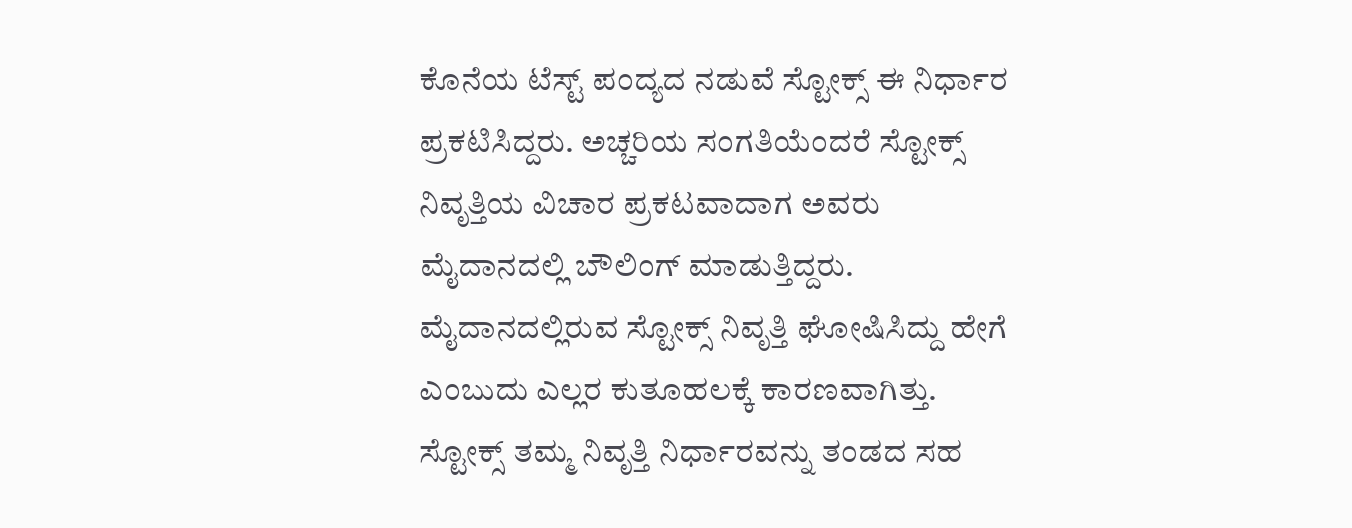ಕೊನೆಯ ಟೆಸ್ಟ್ ಪಂದ್ಯದ ನಡುವೆ ಸ್ಟೋಕ್ಸ್ ಈ ನಿರ್ಧಾರ ಪ್ರಕಟಿಸಿದ್ದರು. ಅಚ್ಚರಿಯ ಸಂಗತಿಯೆಂದರೆ ಸ್ಟೋಕ್ಸ್ ನಿವೃತ್ತಿಯ ವಿಚಾರ ಪ್ರಕಟವಾದಾಗ ಅವರು ಮೈದಾನದಲ್ಲಿ ಬೌಲಿಂಗ್ ಮಾಡುತ್ತಿದ್ದರು. ಮೈದಾನದಲ್ಲಿರುವ ಸ್ಟೋಕ್ಸ್ ನಿವೃತ್ತಿ ಘೋಷಿಸಿದ್ದು ಹೇಗೆ ಎಂಬುದು ಎಲ್ಲರ ಕುತೂಹಲಕ್ಕೆ ಕಾರಣವಾಗಿತ್ತು. ಸ್ಟೋಕ್ಸ್ ತಮ್ಮ ನಿವೃತ್ತಿ ನಿರ್ಧಾರವನ್ನು ತಂಡದ ಸಹ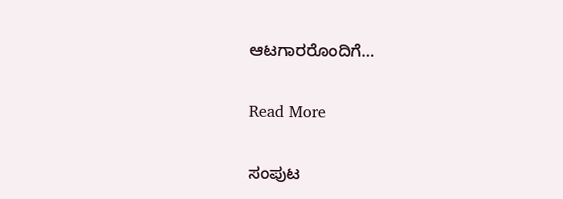ಆಟಗಾರರೊಂದಿಗೆ…

Read More

ಸಂಪುಟ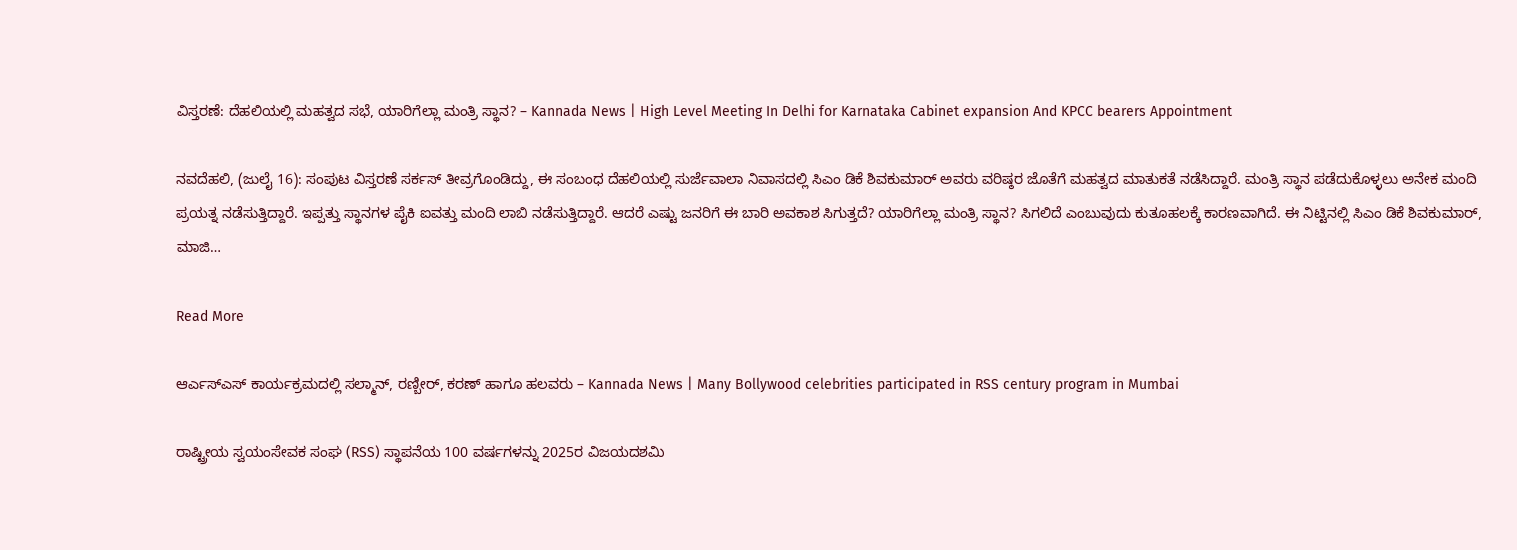ವಿಸ್ತರಣೆ: ದೆಹಲಿಯಲ್ಲಿ ಮಹತ್ವದ ಸಭೆ, ಯಾರಿಗೆಲ್ಲಾ ಮಂತ್ರಿ ಸ್ಥಾನ? – Kannada News | High Level Meeting In Delhi for Karnataka Cabinet expansion And KPCC bearers Appointment

ನವದೆಹಲಿ, (ಜುಲೈ 16): ಸಂಪುಟ ವಿಸ್ತರಣೆ ಸರ್ಕಸ್ ತೀವ್ರಗೊಂಡಿದ್ದು, ಈ ಸಂಬಂಧ ದೆಹಲಿಯಲ್ಲಿ ಸುರ್ಜೆವಾಲಾ ನಿವಾಸದಲ್ಲಿ ಸಿಎಂ ಡಿಕೆ ಶಿವಕುಮಾರ್ ಅವರು ವರಿಷ್ಠರ ಜೊತೆಗೆ ಮಹತ್ವದ ಮಾತುಕತೆ ನಡೆಸಿದ್ದಾರೆ. ಮಂತ್ರಿ ಸ್ಥಾನ ಪಡೆದುಕೊಳ್ಳಲು ಅನೇಕ ಮಂದಿ ಪ್ರಯತ್ನ ನಡೆಸುತ್ತಿದ್ದಾರೆ. ಇಪ್ಪತ್ತು ಸ್ಥಾನಗಳ ಪೈಕಿ ಐವತ್ತು ಮಂದಿ ಲಾಬಿ ನಡೆಸುತ್ತಿದ್ದಾರೆ. ಆದರೆ ಎಷ್ಟು ಜನರಿಗೆ ಈ ಬಾರಿ ಅವಕಾಶ ಸಿಗುತ್ತದೆ? ಯಾರಿಗೆಲ್ಲಾ ಮಂತ್ರಿ ಸ್ಥಾನ? ಸಿಗಲಿದೆ ಎಂಬುವುದು ಕುತೂಹಲಕ್ಕೆ ಕಾರಣವಾಗಿದೆ. ಈ ನಿಟ್ಟಿನಲ್ಲಿ ಸಿಎಂ ಡಿಕೆ ಶಿವಕುಮಾರ್, ಮಾಜಿ…

Read More

ಆರ್ಎಸ್ಎಸ್ ಕಾರ್ಯಕ್ರಮದಲ್ಲಿ ಸಲ್ಮಾನ್, ರಣ್ಬೀರ್, ಕರಣ್ ಹಾಗೂ ಹಲವರು – Kannada News | Many Bollywood celebrities participated in RSS century program in Mumbai

ರಾಷ್ಟ್ರೀಯ ಸ್ವಯಂಸೇವಕ ಸಂಘ (RSS) ಸ್ಥಾಪನೆಯ 100 ವರ್ಷಗಳನ್ನು 2025ರ ವಿಜಯದಶಮಿ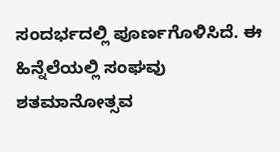ಸಂದರ್ಭದಲ್ಲಿ ಪೂರ್ಣಗೊಳಿಸಿದೆ. ಈ ಹಿನ್ನೆಲೆಯಲ್ಲಿ ಸಂಘವು ಶತಮಾನೋತ್ಸವ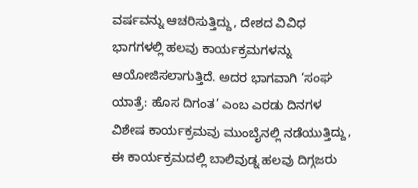ವರ್ಷವನ್ನು ಆಚರಿಸುತ್ತಿದ್ದು, ದೇಶದ ವಿವಿಧ ಭಾಗಗಳಲ್ಲಿ ಹಲವು ಕಾರ್ಯಕ್ರಮಗಳನ್ನು ಆಯೋಜಿಸಲಾಗುತ್ತಿದೆ. ಅದರ ಭಾಗವಾಗಿ ‘ಸಂಘ ಯಾತ್ರೆ: ಹೊಸ ದಿಗಂತ’ ಎಂಬ ಎರಡು ದಿನಗಳ ವಿಶೇಷ ಕಾರ್ಯಕ್ರಮವು ಮುಂಬೈನಲ್ಲಿ ನಡೆಯುತ್ತಿದ್ದು, ಈ ಕಾರ್ಯಕ್ರಮದಲ್ಲಿ ಬಾಲಿವುಡ್ನ ಹಲವು ದಿಗ್ಗಜರು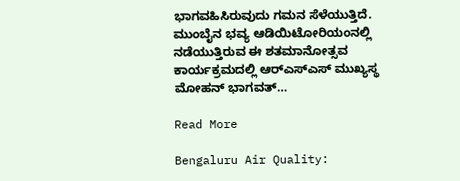ಭಾಗವಹಿಸಿರುವುದು ಗಮನ ಸೆಳೆಯುತ್ತಿದೆ. ಮುಂಬೈನ ಭವ್ಯ ಆಡಿಯಿಟೋರಿಯಂನಲ್ಲಿ ನಡೆಯುತ್ತಿರುವ ಈ ಶತಮಾನೋತ್ಸವ ಕಾರ್ಯಕ್ರಮದಲ್ಲಿ ಆರ್‌ಎಸ್‌ಎಸ್ ಮುಖ್ಯಸ್ಥ ಮೋಹನ್ ಭಾಗವತ್…

Read More

Bengaluru Air Quality: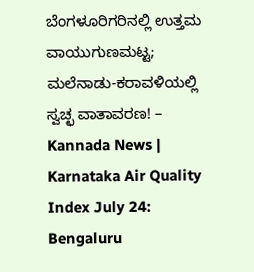ಬೆಂಗಳೂರಿಗರಿನಲ್ಲಿ ಉತ್ತಮ ವಾಯುಗುಣಮಟ್ಟ; ಮಲೆನಾಡು-ಕರಾವಳಿಯಲ್ಲಿ ಸ್ವಚ್ಛ ವಾತಾವರಣ! – Kannada News | Karnataka Air Quality Index July 24: Bengaluru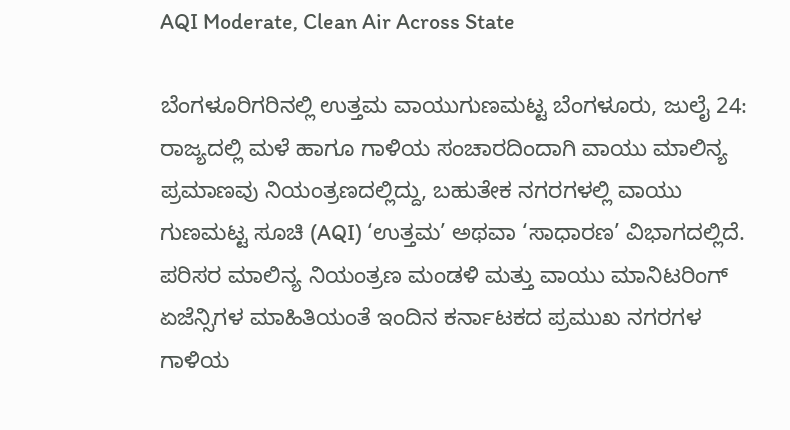AQI Moderate, Clean Air Across State

ಬೆಂಗಳೂರಿಗರಿನಲ್ಲಿ ಉತ್ತಮ ವಾಯುಗುಣಮಟ್ಟ ಬೆಂಗಳೂರು, ಜುಲೈ 24: ರಾಜ್ಯದಲ್ಲಿ ಮಳೆ ಹಾಗೂ ಗಾಳಿಯ ಸಂಚಾರದಿಂದಾಗಿ ವಾಯು ಮಾಲಿನ್ಯ ಪ್ರಮಾಣವು ನಿಯಂತ್ರಣದಲ್ಲಿದ್ದು, ಬಹುತೇಕ ನಗರಗಳಲ್ಲಿ ವಾಯು ಗುಣಮಟ್ಟ ಸೂಚಿ (AQI) ‘ಉತ್ತಮ’ ಅಥವಾ ‘ಸಾಧಾರಣ’ ವಿಭಾಗದಲ್ಲಿದೆ. ಪರಿಸರ ಮಾಲಿನ್ಯ ನಿಯಂತ್ರಣ ಮಂಡಳಿ ಮತ್ತು ವಾಯು ಮಾನಿಟರಿಂಗ್ ಏಜೆನ್ಸಿಗಳ ಮಾಹಿತಿಯಂತೆ ಇಂದಿನ ಕರ್ನಾಟಕದ ಪ್ರಮುಖ ನಗರಗಳ ಗಾಳಿಯ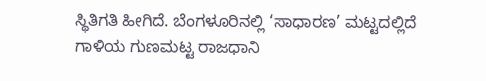ಸ್ಥಿತಿಗತಿ ಹೀಗಿದೆ. ಬೆಂಗಳೂರಿನಲ್ಲಿ ‘ಸಾಧಾರಣ’ ಮಟ್ಟದಲ್ಲಿದೆ ಗಾಳಿಯ ಗುಣಮಟ್ಟ ರಾಜಧಾನಿ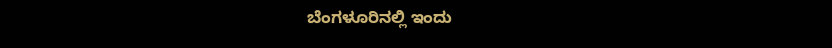ಬೆಂಗಳೂರಿನಲ್ಲಿ ಇಂದು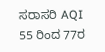ಸರಾಸರಿ AQI 55 ರಿಂದ 77ರ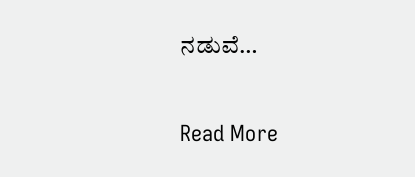ನಡುವೆ…

Read More